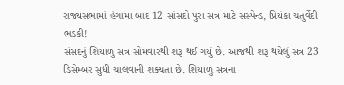રાજ્યસભામાં હંગામા બાદ 12 સાંસદો પુરા સત્ર માટે સસ્પેન્ડ, પ્રિયંકા ચતુર્વેદી ભડકી!
સંસદનું શિયાળુ સત્ર સોમવારથી શરૂ થઈ ગયું છે. આજથી શરૂ થયેલું સત્ર 23 ડિસેમ્બર સુધી ચાલવાની શક્યતા છે. શિયાળુ સત્રના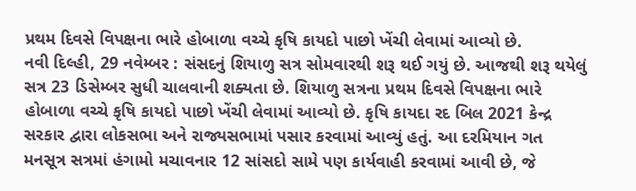પ્રથમ દિવસે વિપક્ષના ભારે હોબાળા વચ્ચે કૃષિ કાયદો પાછો ખેંચી લેવામાં આવ્યો છે.
નવી દિલ્હી, 29 નવેમ્બર : સંસદનું શિયાળુ સત્ર સોમવારથી શરૂ થઈ ગયું છે. આજથી શરૂ થયેલું સત્ર 23 ડિસેમ્બર સુધી ચાલવાની શક્યતા છે. શિયાળુ સત્રના પ્રથમ દિવસે વિપક્ષના ભારે હોબાળા વચ્ચે કૃષિ કાયદો પાછો ખેંચી લેવામાં આવ્યો છે. કૃષિ કાયદા રદ બિલ 2021 કેન્દ્ર સરકાર દ્વારા લોકસભા અને રાજ્યસભામાં પસાર કરવામાં આવ્યું હતું. આ દરમિયાન ગત મનસૂત્ર સત્રમાં હંગામો મચાવનાર 12 સાંસદો સામે પણ કાર્યવાહી કરવામાં આવી છે, જે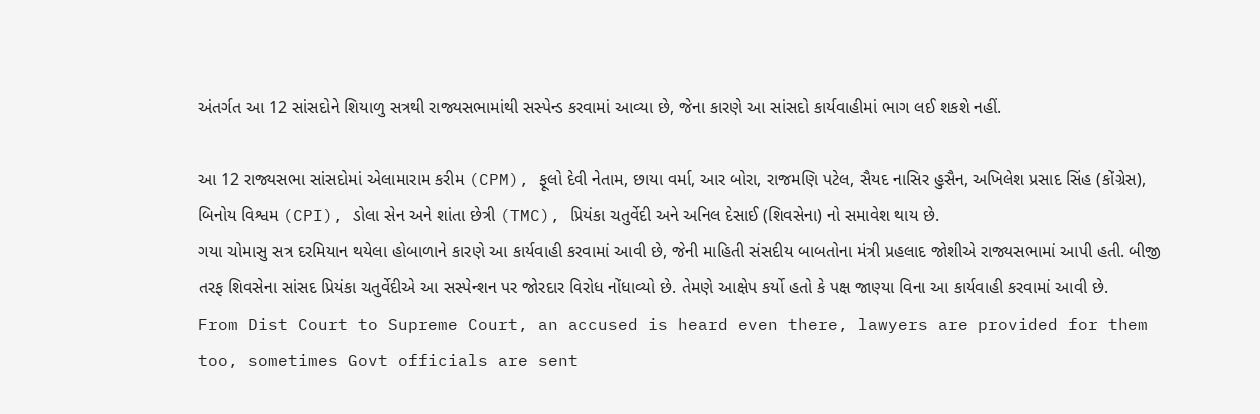અંતર્ગત આ 12 સાંસદોને શિયાળુ સત્રથી રાજ્યસભામાંથી સસ્પેન્ડ કરવામાં આવ્યા છે, જેના કારણે આ સાંસદો કાર્યવાહીમાં ભાગ લઈ શકશે નહીં.

આ 12 રાજ્યસભા સાંસદોમાં એલામારામ કરીમ (CPM), ફૂલો દેવી નેતામ, છાયા વર્મા, આર બોરા, રાજમણિ પટેલ, સૈયદ નાસિર હુસૈન, અખિલેશ પ્રસાદ સિંહ (કોંગ્રેસ), બિનોય વિશ્વમ (CPI), ડોલા સેન અને શાંતા છેત્રી (TMC), પ્રિયંકા ચતુર્વેદી અને અનિલ દેસાઈ (શિવસેના) નો સમાવેશ થાય છે.
ગયા ચોમાસુ સત્ર દરમિયાન થયેલા હોબાળાને કારણે આ કાર્યવાહી કરવામાં આવી છે, જેની માહિતી સંસદીય બાબતોના મંત્રી પ્રહલાદ જોશીએ રાજ્યસભામાં આપી હતી. બીજી તરફ શિવસેના સાંસદ પ્રિયંકા ચતુર્વેદીએ આ સસ્પેન્શન પર જોરદાર વિરોધ નોંધાવ્યો છે. તેમણે આક્ષેપ કર્યો હતો કે પક્ષ જાણ્યા વિના આ કાર્યવાહી કરવામાં આવી છે.
From Dist Court to Supreme Court, an accused is heard even there, lawyers are provided for them too, sometimes Govt officials are sent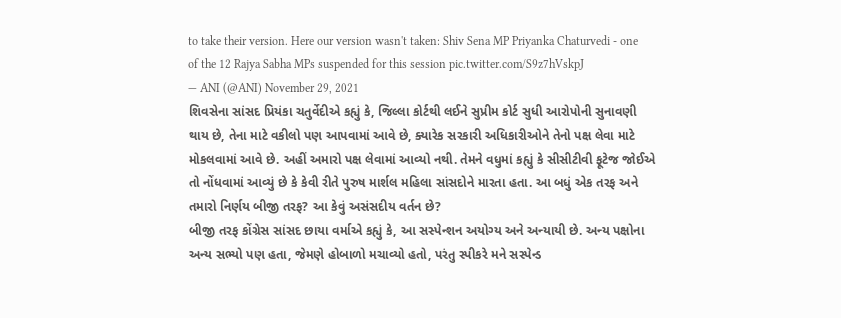to take their version. Here our version wasn't taken: Shiv Sena MP Priyanka Chaturvedi - one of the 12 Rajya Sabha MPs suspended for this session pic.twitter.com/S9z7hVskpJ
— ANI (@ANI) November 29, 2021
શિવસેના સાંસદ પ્રિયંકા ચતુર્વેદીએ કહ્યું કે, જિલ્લા કોર્ટથી લઈને સુપ્રીમ કોર્ટ સુધી આરોપોની સુનાવણી થાય છે, તેના માટે વકીલો પણ આપવામાં આવે છે, ક્યારેક સરકારી અધિકારીઓને તેનો પક્ષ લેવા માટે મોકલવામાં આવે છે. અહીં અમારો પક્ષ લેવામાં આવ્યો નથી. તેમને વધુમાં કહ્યું કે સીસીટીવી ફૂટેજ જોઈએ તો નોંધવામાં આવ્યું છે કે કેવી રીતે પુરુષ માર્શલ મહિલા સાંસદોને મારતા હતા. આ બધું એક તરફ અને તમારો નિર્ણય બીજી તરફ? આ કેવું અસંસદીય વર્તન છે?
બીજી તરફ કોંગ્રેસ સાંસદ છાયા વર્માએ કહ્યું કે, આ સસ્પેન્શન અયોગ્ય અને અન્યાયી છે. અન્ય પક્ષોના અન્ય સભ્યો પણ હતા, જેમણે હોબાળો મચાવ્યો હતો, પરંતુ સ્પીકરે મને સસ્પેન્ડ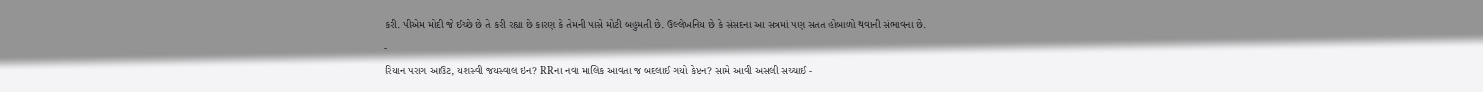કરી. પીએમ મોદી જે ઈચ્છે છે તે કરી રહ્યા છે કારણ કે તેમની પાસે મોટી બહુમતી છે. ઉલ્લેખનિય છે કે સંસદના આ સત્રમાં પણ સતત હોબાળો થવાની સંભાવના છે.
-
રિયાન પરાગ આઉટ, યશસ્વી જયસ્વાલ ઇન? RRના નવા માલિક આવતા જ બદલાઈ ગયો કેપ્ટન? સામે આવી અસલી સચ્ચાઈ -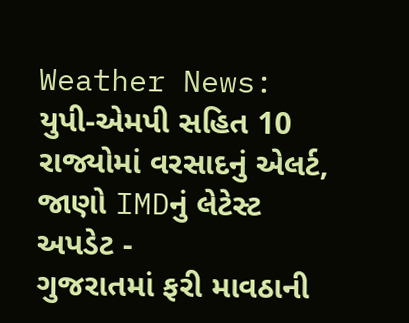Weather News: યુપી-એમપી સહિત 10 રાજ્યોમાં વરસાદનું એલર્ટ, જાણો IMDનું લેટેસ્ટ અપડેટ -
ગુજરાતમાં ફરી માવઠાની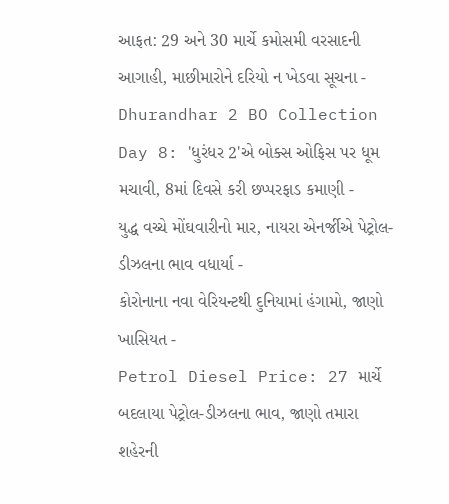આફત: 29 અને 30 માર્ચે કમોસમી વરસાદની આગાહી, માછીમારોને દરિયો ન ખેડવા સૂચના -
Dhurandhar 2 BO Collection Day 8: 'ધુરંધર 2'એ બોક્સ ઓફિસ પર ધૂમ મચાવી, 8માં દિવસે કરી છપ્પરફાડ કમાણી -
યુદ્ધ વચ્ચે મોંઘવારીનો માર, નાયરા એનર્જીએ પેટ્રોલ-ડીઝલના ભાવ વધાર્યા -
કોરોનાના નવા વેરિયન્ટથી દુનિયામાં હંગામો, જાણો ખાસિયત -
Petrol Diesel Price: 27 માર્ચે બદલાયા પેટ્રોલ-ડીઝલના ભાવ, જાણો તમારા શહેરની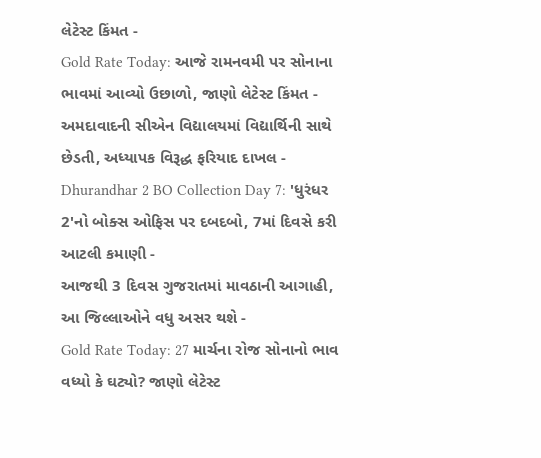લેટેસ્ટ કિંમત -
Gold Rate Today: આજે રામનવમી પર સોનાના ભાવમાં આવ્યો ઉછાળો, જાણો લેટેસ્ટ કિંમત -
અમદાવાદની સીએન વિદ્યાલયમાં વિદ્યાર્થિની સાથે છેડતી, અધ્યાપક વિરૂદ્ધ ફરિયાદ દાખલ -
Dhurandhar 2 BO Collection Day 7: 'ધુરંધર 2'નો બોક્સ ઓફિસ પર દબદબો, 7માં દિવસે કરી આટલી કમાણી -
આજથી 3 દિવસ ગુજરાતમાં માવઠાની આગાહી, આ જિલ્લાઓને વધુ અસર થશે -
Gold Rate Today: 27 માર્ચના રોજ સોનાનો ભાવ વધ્યો કે ઘટ્યો? જાણો લેટેસ્ટ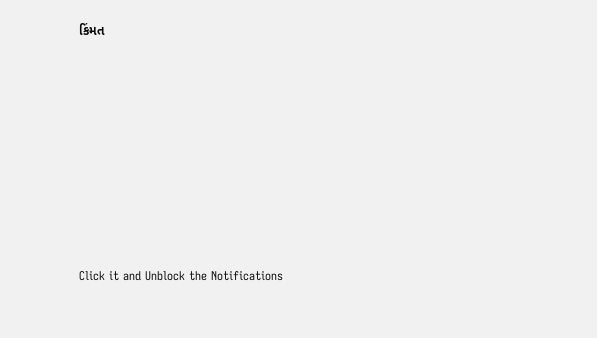કિંમત









Click it and Unblock the Notifications